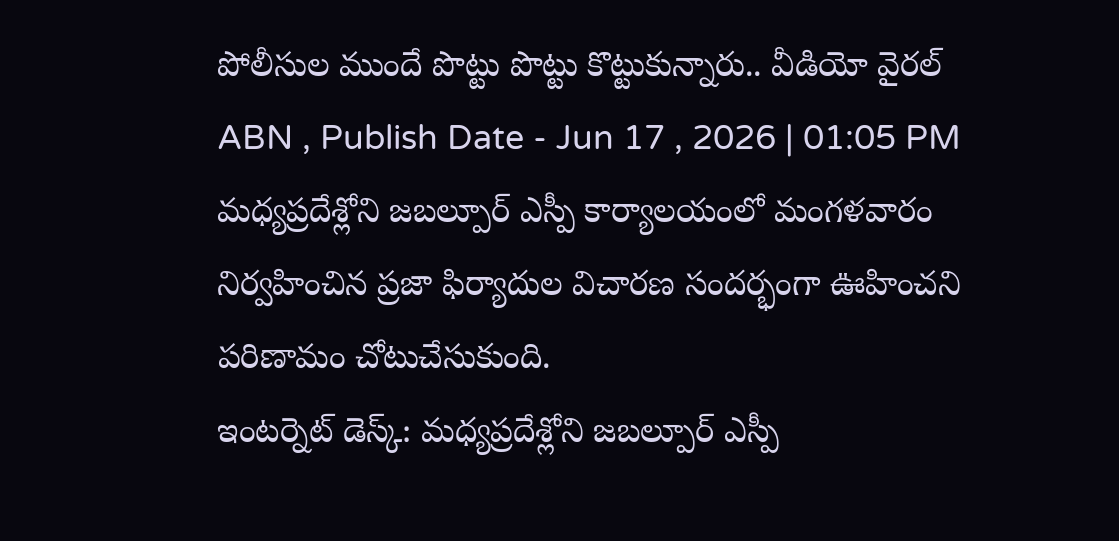పోలీసుల ముందే పొట్టు పొట్టు కొట్టుకున్నారు.. వీడియో వైరల్
ABN , Publish Date - Jun 17 , 2026 | 01:05 PM
మధ్యప్రదేశ్లోని జబల్పూర్ ఎస్పీ కార్యాలయంలో మంగళవారం నిర్వహించిన ప్రజా ఫిర్యాదుల విచారణ సందర్భంగా ఊహించని పరిణామం చోటుచేసుకుంది.
ఇంటర్నెట్ డెస్క్: మధ్యప్రదేశ్లోని జబల్పూర్ ఎస్పీ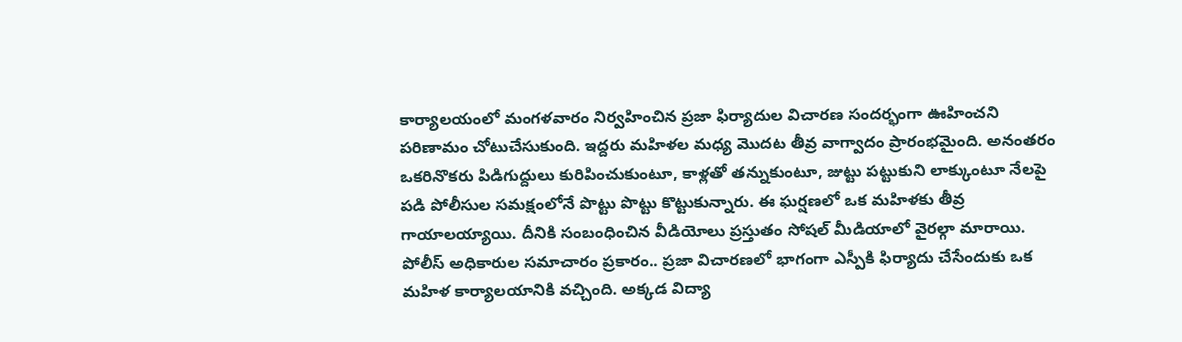కార్యాలయంలో మంగళవారం నిర్వహించిన ప్రజా ఫిర్యాదుల విచారణ సందర్భంగా ఊహించని పరిణామం చోటుచేసుకుంది. ఇద్దరు మహిళల మధ్య మొదట తీవ్ర వాగ్వాదం ప్రారంభమైంది. అనంతరం ఒకరినొకరు పిడిగుద్దులు కురిపించుకుంటూ, కాళ్లతో తన్నుకుంటూ, జుట్టు పట్టుకుని లాక్కుంటూ నేలపై పడి పోలీసుల సమక్షంలోనే పొట్టు పొట్టు కొట్టుకున్నారు. ఈ ఘర్షణలో ఒక మహిళకు తీవ్ర గాయాలయ్యాయి. దీనికి సంబంధించిన వీడియోలు ప్రస్తుతం సోషల్ మీడియాలో వైరల్గా మారాయి.
పోలీస్ అధికారుల సమాచారం ప్రకారం.. ప్రజా విచారణలో భాగంగా ఎస్పీకి ఫిర్యాదు చేసేందుకు ఒక మహిళ కార్యాలయానికి వచ్చింది. అక్కడ విద్యా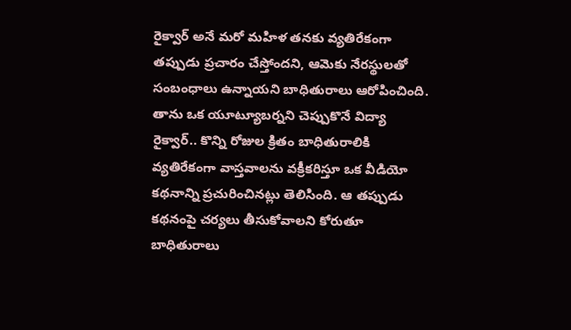రైక్వార్ అనే మరో మహిళ తనకు వ్యతిరేకంగా తప్పుడు ప్రచారం చేస్తోందని, ఆమెకు నేరస్థులతో సంబంధాలు ఉన్నాయని బాధితురాలు ఆరోపించింది. తాను ఒక యూట్యూబర్నని చెప్పుకొనే విద్యా రైక్వార్.. కొన్ని రోజుల క్రితం బాధితురాలికి వ్యతిరేకంగా వాస్తవాలను వక్రీకరిస్తూ ఒక వీడియో కథనాన్ని ప్రచురించినట్లు తెలిసింది. ఆ తప్పుడు కథనంపై చర్యలు తీసుకోవాలని కోరుతూ బాధితురాలు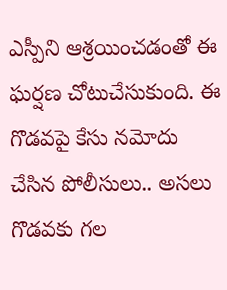ఎస్పీని ఆశ్రయించడంతో ఈ ఘర్షణ చోటుచేసుకుంది. ఈ గొడవపై కేసు నమోదు చేసిన పోలీసులు.. అసలు గొడవకు గల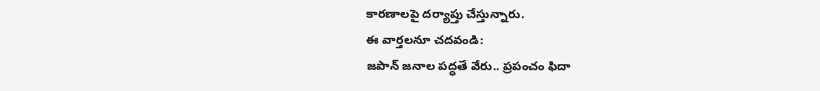కారణాలపై దర్యాప్తు చేస్తున్నారు.
ఈ వార్తలనూ చదవండి:
జపాన్ జనాల పద్ధతే వేరు.. ప్రపంచం ఫిదా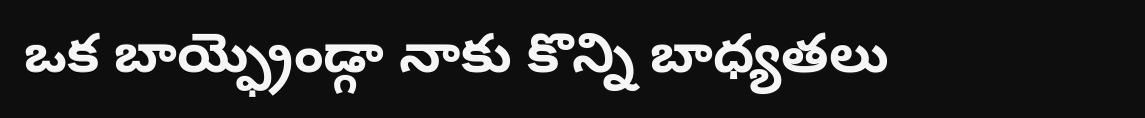ఒక బాయ్ఫ్రెండ్గా నాకు కొన్ని బాధ్యతలు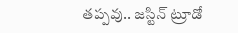తప్పవు.. జస్టిన్ ట్రూడో